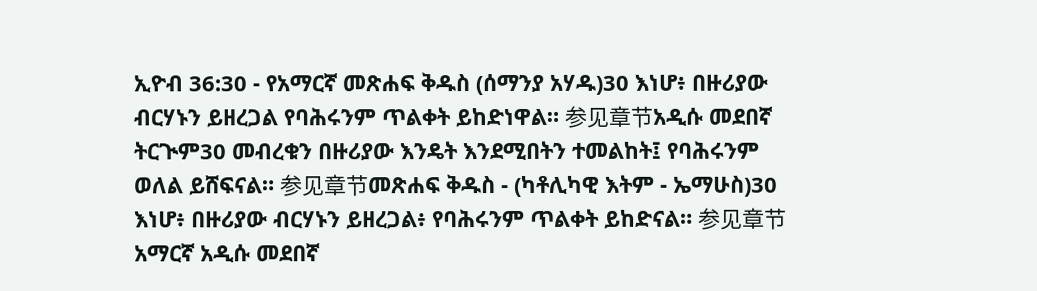ኢዮብ 36:30 - የአማርኛ መጽሐፍ ቅዱስ (ሰማንያ አሃዱ)30 እነሆ፥ በዙሪያው ብርሃኑን ይዘረጋል የባሕሩንም ጥልቀት ይከድነዋል። 参见章节አዲሱ መደበኛ ትርጒም30 መብረቁን በዙሪያው እንዴት እንደሚበትን ተመልከት፤ የባሕሩንም ወለል ይሸፍናል። 参见章节መጽሐፍ ቅዱስ - (ካቶሊካዊ እትም - ኤማሁስ)30 እነሆ፥ በዙሪያው ብርሃኑን ይዘረጋል፥ የባሕሩንም ጥልቀት ይከድናል። 参见章节አማርኛ አዲሱ መደበኛ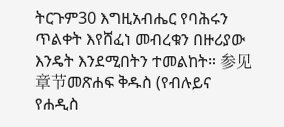ትርጉም30 እግዚአብሔር የባሕሩን ጥልቀት እየሸፈነ መብረቁን በዙሪያው እንዴት እንደሚበትን ተመልከት። 参见章节መጽሐፍ ቅዱስ (የብሉይና የሐዲስ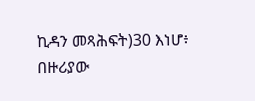ኪዳን መጻሕፍት)30 እነሆ፥ በዙሪያው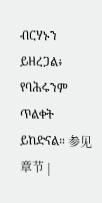ብርሃኑን ይዘረጋል፥ የባሕሩንም ጥልቀት ይከድናል። 参见章节 |